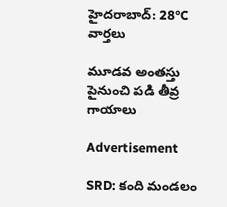హైదరాబాద్: 28°C
వార్తలు

మూడవ అంతస్తు పైనుంచి పడి తీవ్ర గాయాలు

Advertisement

SRD: కంది మండలం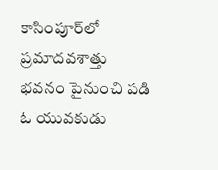కాసింపూర్‌లో ప్రమాదవశాత్తు భవనం పైనుంచి పడి ఓ యువకుడు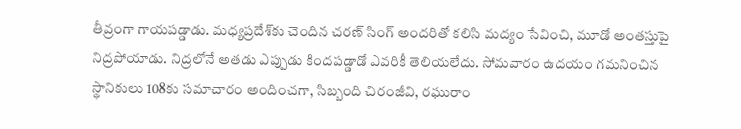తీవ్రంగా గాయపడ్డాడు. మధ్యప్రదేశ్‌కు చెందిన చరణ్ సింగ్ అందరితో కలిసి మద్యం సేవించి, మూడో అంతస్తుపై నిద్రపోయాడు. నిద్రలోనే అతడు ఎప్పుడు కిందపడ్డాడో ఎవరికీ తెలియలేదు. సోమవారం ఉదయం గమనించిన స్థానికులు 108కు సమాచారం అందించగా, సిబ్బంది చిరంజీవి, రఘురాం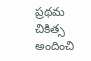ప్రథమ చికిత్స అందించి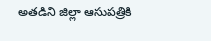అతడిని జిల్లా ఆసుపత్రికి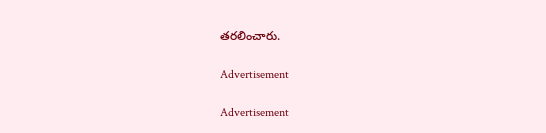తరలించారు.

Advertisement

Advertisement